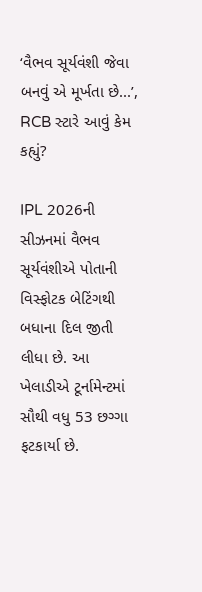‘વૈભવ સૂર્યવંશી જેવા બનવું એ મૂર્ખતા છે...’, RCB સ્ટારે આવું કેમ કહ્યું?

IPL 2026ની સીઝનમાં વૈભવ સૂર્યવંશીએ પોતાની વિસ્ફોટક બેટિંગથી બધાના દિલ જીતી લીધા છે. આ ખેલાડીએ ટૂર્નામેન્ટમાં સૌથી વધુ 53 છગ્ગા ફટકાર્યા છે.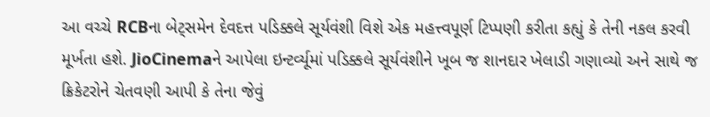આ વચ્ચે RCBના બેટ્સમેન દેવદત્ત પડિક્કલે સૂર્યવંશી વિશે એક મહત્ત્વપૂર્ણ ટિપ્પણી કરીતા કહ્યું કે તેની નકલ કરવી મૂર્ખતા હશે. JioCinemaને આપેલા ઇન્ટર્વ્યૂમાં પડિક્કલે સૂર્યવંશીને ખૂબ જ શાનદાર ખેલાડી ગણાવ્યો અને સાથે જ ક્રિકેટરોને ચેતવણી આપી કે તેના જેવું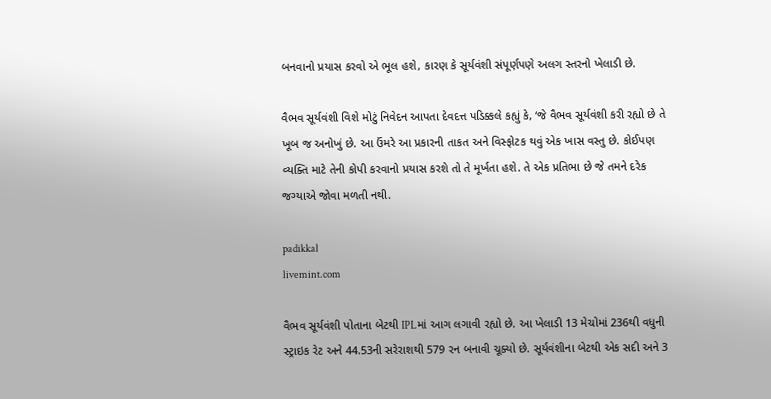બનવાનો પ્રયાસ કરવો એ ભૂલ હશે, કારણ કે સૂર્યવંશી સંપૂર્ણપણે અલગ સ્તરનો ખેલાડી છે.

વૈભવ સૂર્યવંશી વિશે મોટું નિવેદન આપતા દેવદત્ત પડિક્કલે કહ્યું કે, ‘જે વૈભવ સૂર્યવંશી કરી રહ્યો છે તે ખૂબ જ અનોખું છે. આ ઉંમરે આ પ્રકારની તાકત અને વિસ્ફોટક થવું એક ખાસ વસ્તુ છે. કોઈપણ વ્યક્તિ માટે તેની કોપી કરવાનો પ્રયાસ કરશે તો તે મૂર્ખતા હશે. તે એક પ્રતિભા છે જે તમને દરેક જગ્યાએ જોવા મળતી નથી.

padikkal
livemint.com

વૈભવ સૂર્યવંશી પોતાના બેટથી IPLમાં આગ લગાવી રહ્યો છે. આ ખેલાડી 13 મેચોમાં 236થી વધુની સ્ટ્રાઇક રેટ અને 44.53ની સરેરાશથી 579 રન બનાવી ચૂક્યો છે. સૂર્યવંશીના બેટથી એક સદી અને 3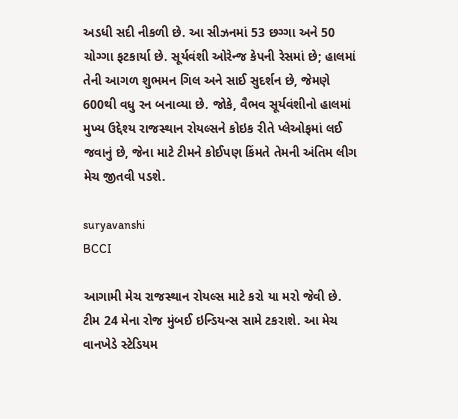અડધી સદી નીકળી છે. આ સીઝનમાં 53 છગ્ગા અને 50 ચોગ્ગા ફટકાર્યા છે. સૂર્યવંશી ઓરેન્જ કેપની રેસમાં છે; હાલમાં તેની આગળ શુભમન ગિલ અને સાઈ સુદર્શન છે, જેમણે 600થી વધુ રન બનાવ્યા છે. જોકે, વૈભવ સૂર્યવંશીનો હાલમાં મુખ્ય ઉદ્દેશ્ય રાજસ્થાન રોયલ્સને કોઇક રીતે પ્લેઓફમાં લઈ જવાનું છે, જેના માટે ટીમને કોઈપણ કિંમતે તેમની અંતિમ લીગ મેચ જીતવી પડશે.

suryavanshi
BCCI

આગામી મેચ રાજસ્થાન રોયલ્સ માટે કરો યા મરો જેવી છે. ટીમ 24 મેના રોજ મુંબઈ ઇન્ડિયન્સ સામે ટકરાશે. આ મેચ વાનખેડે સ્ટેડિયમ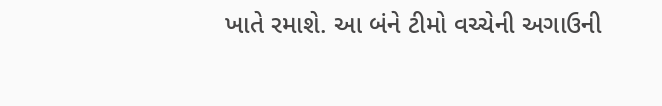ખાતે રમાશે. આ બંને ટીમો વચ્ચેની અગાઉની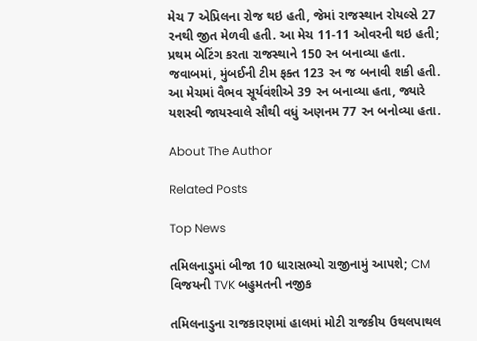મેચ 7 એપ્રિલના રોજ થઇ હતી, જેમાં રાજસ્થાન રોયલ્સે 27 રનથી જીત મેળવી હતી. આ મેચ 11-11 ઓવરની થઇ હતી; પ્રથમ બેટિંગ કરતા રાજસ્થાને 150 રન બનાવ્યા હતા. જવાબમાં, મુંબઈની ટીમ ફક્ત 123 રન જ બનાવી શકી હતી. આ મેચમાં વૈભવ સૂર્યવંશીએ 39 રન બનાવ્યા હતા, જ્યારે યશસ્વી જાયસ્વાલે સૌથી વધું અણનમ 77 રન બનોવ્યા હતા.

About The Author

Related Posts

Top News

તમિલનાડુમાં બીજા 10 ધારાસભ્યો રાજીનામું આપશે; CM વિજયની TVK બહુમતની નજીક

તમિલનાડુના રાજકારણમાં હાલમાં મોટી રાજકીય ઉથલપાથલ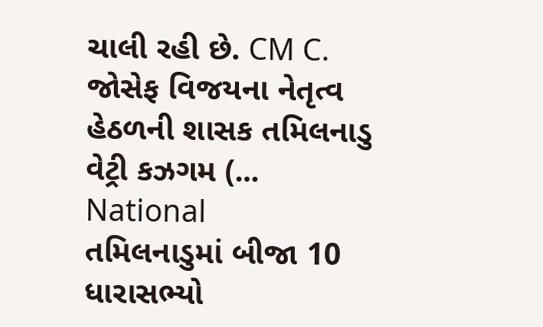ચાલી રહી છે. CM C. જોસેફ વિજયના નેતૃત્વ હેઠળની શાસક તમિલનાડુ વેટ્રી કઝગમ (...
National
તમિલનાડુમાં બીજા 10 ધારાસભ્યો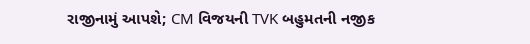રાજીનામું આપશે; CM વિજયની TVK બહુમતની નજીક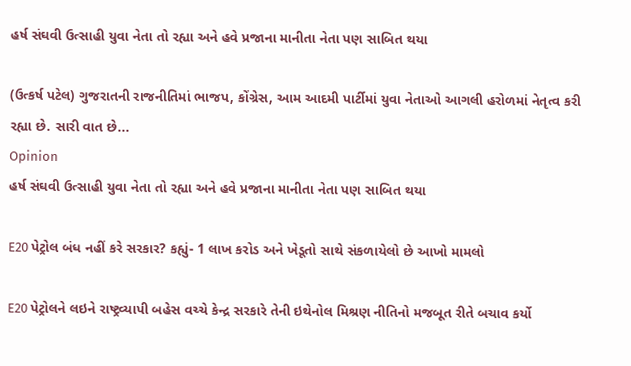હર્ષ સંઘવી ઉત્સાહી યુવા નેતા તો રહ્યા અને હવે પ્રજાના માનીતા નેતા પણ સાબિત થયા

(ઉત્કર્ષ પટેલ) ગુજરાતની રાજનીતિમાં ભાજપ, કોંગ્રેસ, આમ આદમી પાર્ટીમાં યુવા નેતાઓ આગલી હરોળમાં નેતૃત્વ કરી રહ્યા છે. સારી વાત છે...
Opinion
હર્ષ સંઘવી ઉત્સાહી યુવા નેતા તો રહ્યા અને હવે પ્રજાના માનીતા નેતા પણ સાબિત થયા

E20 પેટ્રોલ બંધ નહીં કરે સરકાર? કહ્યું- 1 લાખ કરોડ અને ખેડૂતો સાથે સંકળાયેલો છે આખો મામલો

E20 પેટ્રોલને લઇને રાષ્ટ્રવ્યાપી બહેસ વચ્ચે કેન્દ્ર સરકારે તેની ઇથેનોલ મિશ્રણ નીતિનો મજબૂત રીતે બચાવ કર્યો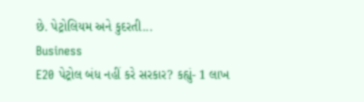છે. પેટ્રોલિયમ અને કુદરતી...
Business
E20 પેટ્રોલ બંધ નહીં કરે સરકાર? કહ્યું- 1 લાખ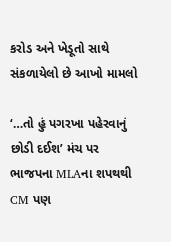કરોડ અને ખેડૂતો સાથે સંકળાયેલો છે આખો મામલો

‘…તો હું પગરખા પહેરવાનું છોડી દઈશ’ મંચ પર ભાજપના MLAના શપથથી CM પણ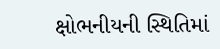ક્ષોભનીયની સ્થિતિમાં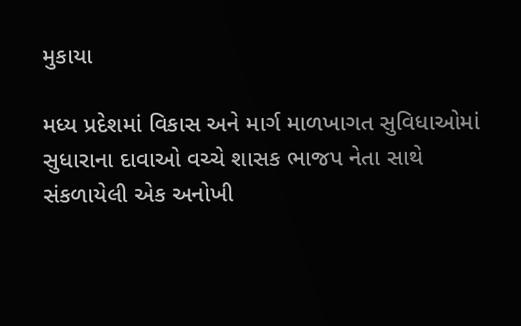મુકાયા

મધ્ય પ્રદેશમાં વિકાસ અને માર્ગ માળખાગત સુવિધાઓમાં સુધારાના દાવાઓ વચ્ચે શાસક ભાજપ નેતા સાથે સંકળાયેલી એક અનોખી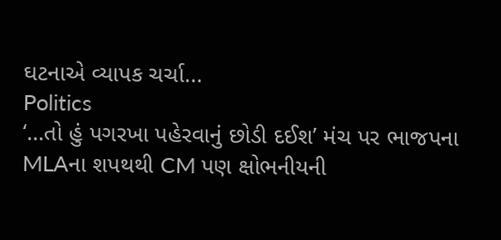ઘટનાએ વ્યાપક ચર્ચા...
Politics
‘…તો હું પગરખા પહેરવાનું છોડી દઈશ’ મંચ પર ભાજપના MLAના શપથથી CM પણ ક્ષોભનીયની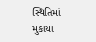સ્થિતિમાં મુકાયા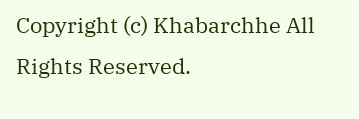Copyright (c) Khabarchhe All Rights Reserved.